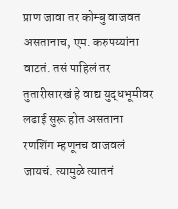प्राण जावा तर कोम्बु वाजवत असतानाच, एम. करुपय्यांना वाटतं. तसं पाहिलं तर तुतारीसारखं हे वाद्य युद्धभूमीवर लढाई सुरू होत असताना रणशिंग म्हणूनच वाजवलं जायचं. त्यामुळे त्यातनं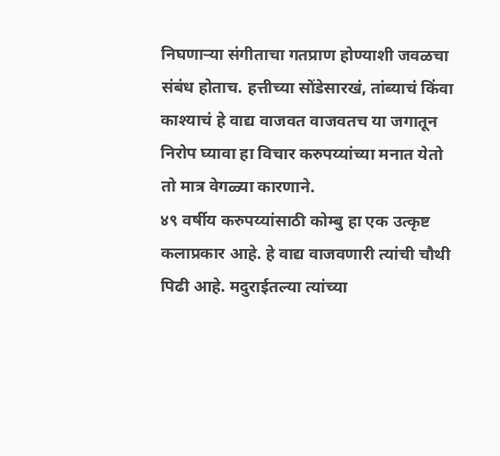निघणाऱ्या संगीताचा गतप्राण होण्याशी जवळचा संबंध होताच. हत्तीच्या सोंडेसारखं, तांब्याचं किंवा काश्याचं हे वाद्य वाजवत वाजवतच या जगातून निरोप घ्यावा हा विचार करुपय्यांच्या मनात येतो तो मात्र वेगळ्या कारणाने.
४९ वर्षीय करुपय्यांसाठी कोम्बु हा एक उत्कृष्ट कलाप्रकार आहे. हे वाद्य वाजवणारी त्यांची चौथी पिढी आहे. मदुराईतल्या त्यांच्या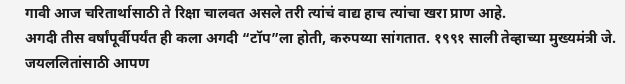गावी आज चरितार्थासाठी ते रिक्षा चालवत असले तरी त्यांचं वाद्य हाच त्यांचा खरा प्राण आहे.
अगदी तीस वर्षांपूर्वीपर्यंत ही कला अगदी “टॉप”ला होती, करुपय्या सांगतात. १९९१ साली तेव्हाच्या मुख्यमंत्री जे. जयललितांसाठी आपण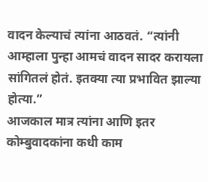वादन केल्याचं त्यांना आठवतं. “त्यांनी आम्हाला पुन्हा आमचं वादन सादर करायला सांगितलं होतं. इतक्या त्या प्रभावित झाल्या होत्या.”
आजकाल मात्र त्यांना आणि इतर कोम्बुवादकांना कधी काम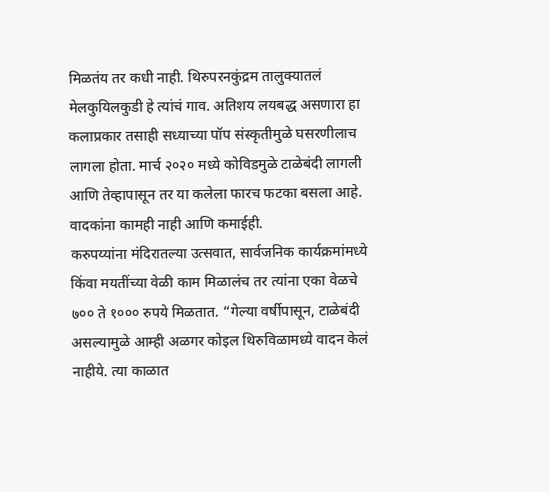मिळतंय तर कधी नाही. थिरुपरनकुंद्रम तालुक्यातलं मेलकुयिलकुडी हे त्यांचं गाव. अतिशय लयबद्ध असणारा हा कलाप्रकार तसाही सध्याच्या पॉप संस्कृतीमुळे घसरणीलाच लागला होता. मार्च २०२० मध्ये कोविडमुळे टाळेबंदी लागली आणि तेव्हापासून तर या कलेला फारच फटका बसला आहे. वादकांना कामही नाही आणि कमाईही.
करुपय्यांना मंदिरातल्या उत्सवात, सार्वजनिक कार्यक्रमांमध्ये किंवा मयतींच्या वेळी काम मिळालंच तर त्यांना एका वेळचे ७०० ते १००० रुपये मिळतात. “गेल्या वर्षीपासून, टाळेबंदी असल्यामुळे आम्ही अळगर कोइल थिरुविळामध्ये वादन केलं नाहीये. त्या काळात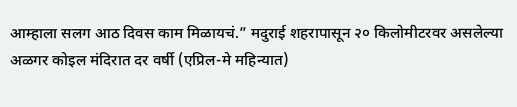आम्हाला सलग आठ दिवस काम मिळायचं.” मदुराई शहरापासून २० किलोमीटरवर असलेल्या अळगर कोइल मंदिरात दर वर्षी (एप्रिल-मे महिन्यात)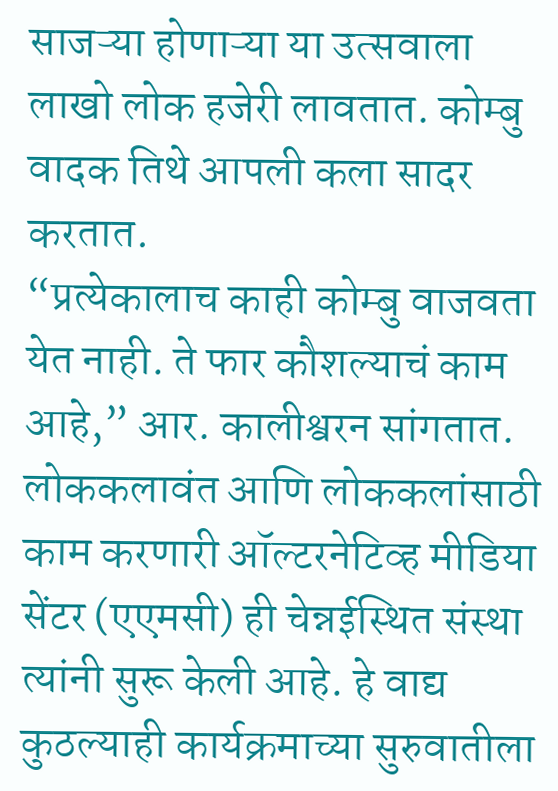साजऱ्या होणाऱ्या या उत्सवाला लाखो लोक हजेरी लावतात. कोम्बु वादक तिथे आपली कला सादर करतात.
“प्रत्येकालाच काही कोम्बु वाजवता येत नाही. ते फार कौशल्याचं काम आहे,” आर. कालीश्वरन सांगतात. लोककलावंत आणि लोककलांसाठी काम करणारी ऑल्टरनेटिव्ह मीडिया सेंटर (एएमसी) ही चेन्नईस्थित संस्था त्यांनी सुरू केली आहे. हे वाद्य कुठल्याही कार्यक्रमाच्या सुरुवातीला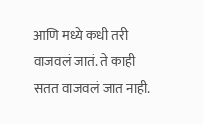आणि मध्ये कधी तरी वाजवलं जातं. ते काही सतत वाजवलं जात नाही.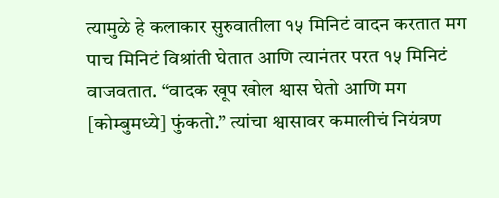त्यामुळे हे कलाकार सुरुवातीला १५ मिनिटं वादन करतात मग पाच मिनिटं विश्रांती घेतात आणि त्यानंतर परत १५ मिनिटं वाजवतात. “वादक खूप खोल श्वास घेतो आणि मग [कोम्बुमध्ये] फुंकतो.” त्यांचा श्वासावर कमालीचं नियंत्रण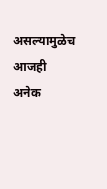असल्यामुळेच आजही अनेक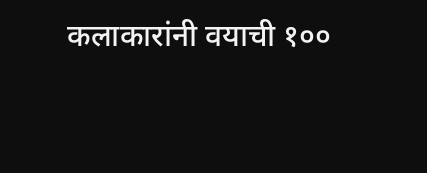कलाकारांनी वयाची १००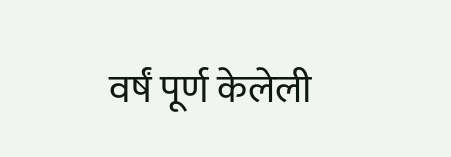वर्षं पूर्ण केलेली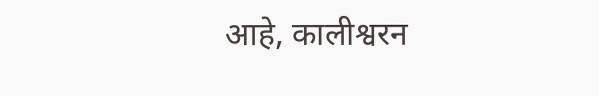आहे, कालीश्वरन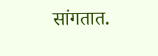सांगतात.